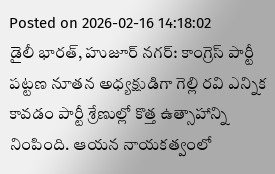Posted on 2026-02-16 14:18:02
డైలీ భారత్, హుజూర్ నగర్: కాంగ్రెస్ పార్టీ పట్టణ నూతన అధ్యక్షుడిగా గెల్లి రవి ఎన్నిక కావడం పార్టీ శ్రేణుల్లో కొత్త ఉత్సాహాన్ని నింపింది. ఆయన నాయకత్వంలో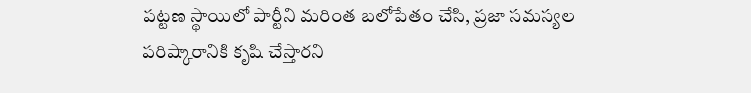పట్టణ స్థాయిలో పార్టీని మరింత బలోపేతం చేసి, ప్రజా సమస్యల పరిష్కారానికి కృషి చేస్తారని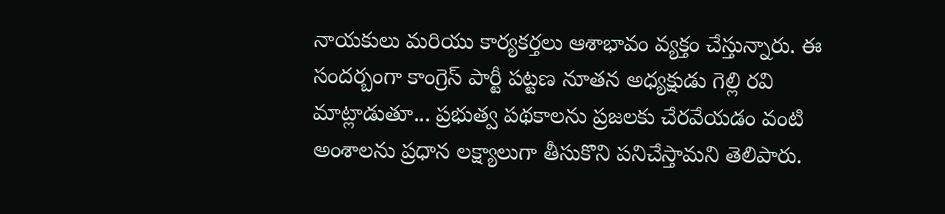నాయకులు మరియు కార్యకర్తలు ఆశాభావం వ్యక్తం చేస్తున్నారు. ఈ సందర్బంగా కాంగ్రెస్ పార్టీ పట్టణ నూతన అధ్యక్షుడు గెల్లి రవి మాట్లాడుతూ... ప్రభుత్వ పథకాలను ప్రజలకు చేరవేయడం వంటి అంశాలను ప్రధాన లక్ష్యాలుగా తీసుకొని పనిచేస్తామని తెలిపారు.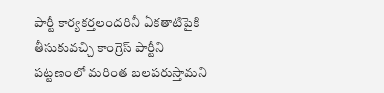పార్టీ కార్యకర్తలందరినీ ఏకతాటిపైకి తీసుకువచ్చి కాంగ్రెస్ పార్టీని పట్టణంలో మరింత బలపరుస్తామని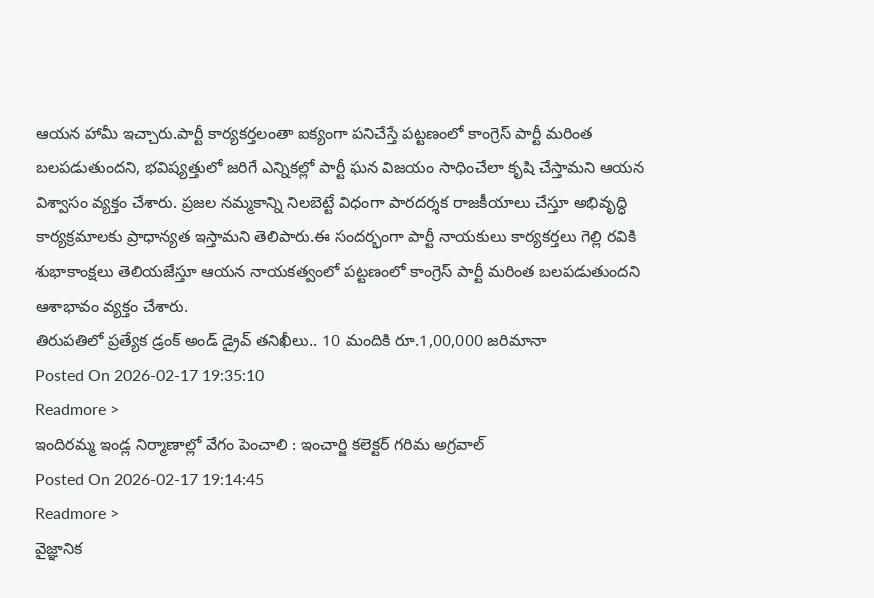ఆయన హామీ ఇచ్చారు.పార్టీ కార్యకర్తలంతా ఐక్యంగా పనిచేస్తే పట్టణంలో కాంగ్రెస్ పార్టీ మరింత బలపడుతుందని, భవిష్యత్తులో జరిగే ఎన్నికల్లో పార్టీ ఘన విజయం సాధించేలా కృషి చేస్తామని ఆయన విశ్వాసం వ్యక్తం చేశారు. ప్రజల నమ్మకాన్ని నిలబెట్టే విధంగా పారదర్శక రాజకీయాలు చేస్తూ అభివృద్ధి కార్యక్రమాలకు ప్రాధాన్యత ఇస్తామని తెలిపారు.ఈ సందర్భంగా పార్టీ నాయకులు కార్యకర్తలు గెల్లి రవికి శుభాకాంక్షలు తెలియజేస్తూ ఆయన నాయకత్వంలో పట్టణంలో కాంగ్రెస్ పార్టీ మరింత బలపడుతుందని ఆశాభావం వ్యక్తం చేశారు.
తిరుపతిలో ప్రత్యేక డ్రంక్ అండ్ డ్రైవ్ తనిఖీలు.. 10 మందికి రూ.1,00,000 జరిమానా
Posted On 2026-02-17 19:35:10
Readmore >
ఇందిరమ్మ ఇండ్ల నిర్మాణాల్లో వేగం పెంచాలి : ఇంచార్జి కలెక్టర్ గరిమ అగ్రవాల్
Posted On 2026-02-17 19:14:45
Readmore >
వైజ్ఞానిక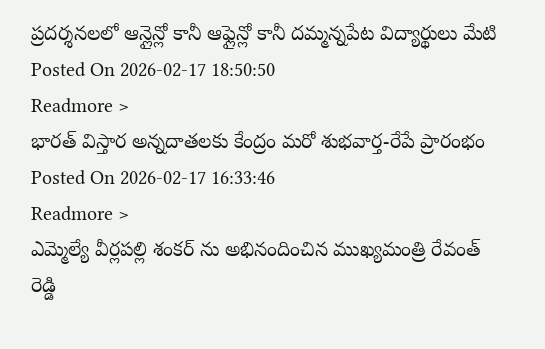ప్రదర్శనలలో ఆన్లైన్లో కానీ ఆఫ్లైన్లో కానీ దమ్మన్నపేట విద్యార్థులు మేటి
Posted On 2026-02-17 18:50:50
Readmore >
భారత్ విస్తార అన్నదాతలకు కేంద్రం మరో శుభవార్త-రేపే ప్రారంభం
Posted On 2026-02-17 16:33:46
Readmore >
ఎమ్మెల్యే వీర్లపల్లి శంకర్ ను అభినందించిన ముఖ్యమంత్రి రేవంత్ రెడ్డి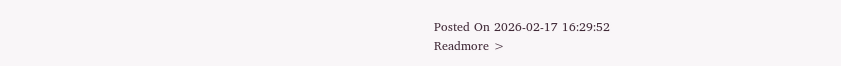Posted On 2026-02-17 16:29:52
Readmore >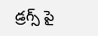డ్రగ్స్ పై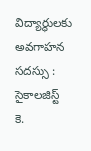విద్యార్థులకు అవగాహన సదస్సు : సైకాలజిస్ట్ కె.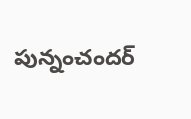పున్నంచందర్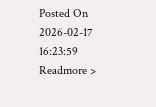Posted On 2026-02-17 16:23:59
Readmore >